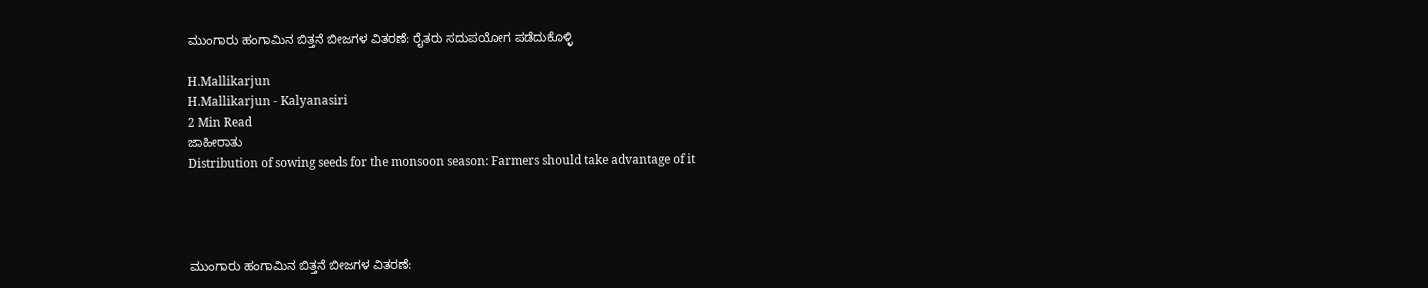ಮುಂಗಾರು ಹಂಗಾಮಿನ ಬಿತ್ತನೆ ಬೀಜಗಳ ವಿತರಣೆ: ರೈತರು ಸದುಪಯೋಗ ಪಡೆದುಕೊಳ್ಳಿ

H.Mallikarjun
H.Mallikarjun - Kalyanasiri
2 Min Read
ಜಾಹೀರಾತು
Distribution of sowing seeds for the monsoon season: Farmers should take advantage of it




ಮುಂಗಾರು ಹಂಗಾಮಿನ ಬಿತ್ತನೆ ಬೀಜಗಳ ವಿತರಣೆ: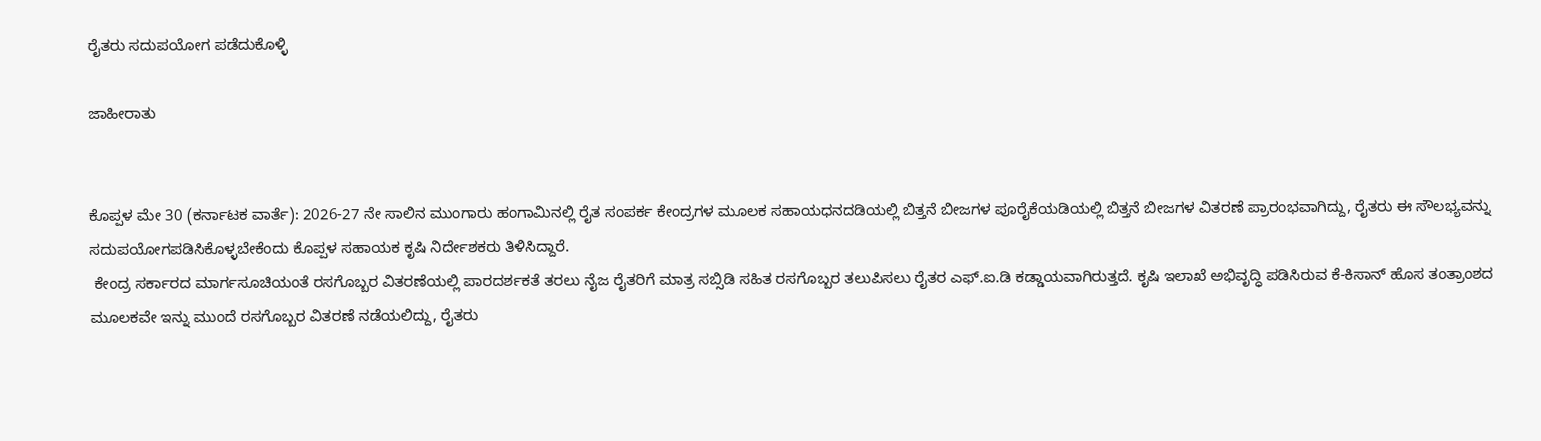ರೈತರು ಸದುಪಯೋಗ ಪಡೆದುಕೊಳ್ಳಿ

ಜಾಹೀರಾತು


ಕೊಪ್ಪಳ ಮೇ 30 (ಕರ್ನಾಟಕ ವಾರ್ತೆ): 2026-27 ನೇ ಸಾಲಿನ ಮುಂಗಾರು ಹಂಗಾಮಿನಲ್ಲಿ ರೈತ ಸಂಪರ್ಕ ಕೇಂದ್ರಗಳ ಮೂಲಕ ಸಹಾಯಧನದಡಿಯಲ್ಲಿ ಬಿತ್ತನೆ ಬೀಜಗಳ ಪೂರೈಕೆಯಡಿಯಲ್ಲಿ ಬಿತ್ತನೆ ಬೀಜಗಳ ವಿತರಣೆ ಪ್ರಾರಂಭವಾಗಿದ್ದು, ರೈತರು ಈ ಸೌಲಭ್ಯವನ್ನು ಸದುಪಯೋಗಪಡಿಸಿಕೊಳ್ಳಬೇಕೆಂದು ಕೊಪ್ಪಳ ಸಹಾಯಕ ಕೃಷಿ ನಿರ್ದೇಶಕರು ತಿಳಿಸಿದ್ದಾರೆ.
 ಕೇಂದ್ರ ಸರ್ಕಾರದ ಮಾರ್ಗಸೂಚಿಯಂತೆ ರಸಗೊಬ್ಬರ ವಿತರಣೆಯಲ್ಲಿ ಪಾರದರ್ಶಕತೆ ತರಲು ನೈಜ ರೈತರಿಗೆ ಮಾತ್ರ ಸಬ್ಸಿಡಿ ಸಹಿತ ರಸಗೊಬ್ಬರ ತಲುಪಿಸಲು ರೈತರ ಎಫ್.ಐ.ಡಿ ಕಡ್ಡಾಯವಾಗಿರುತ್ತದೆ. ಕೃಷಿ ಇಲಾಖೆ ಅಭಿವೃದ್ಧಿ ಪಡಿಸಿರುವ ಕೆ-ಕಿಸಾನ್ ಹೊಸ ತಂತ್ರಾಂಶದ ಮೂಲಕವೇ ಇನ್ನು ಮುಂದೆ ರಸಗೊಬ್ಬರ ವಿತರಣೆ ನಡೆಯಲಿದ್ದು, ರೈತರು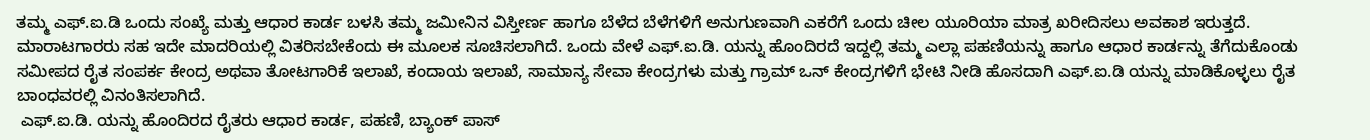ತಮ್ಮ ಎಫ್.ಐ.ಡಿ ಒಂದು ಸಂಖ್ಯೆ ಮತ್ತು ಆಧಾರ ಕಾರ್ಡ ಬಳಸಿ ತಮ್ಮ ಜಮೀನಿನ ವಿಸ್ತೀರ್ಣ ಹಾಗೂ ಬೆಳೆದ ಬೆಳೆಗಳಿಗೆ ಅನುಗುಣವಾಗಿ ಎಕರೆಗೆ ಒಂದು ಚೀಲ ಯೂರಿಯಾ ಮಾತ್ರ ಖರೀದಿಸಲು ಅವಕಾಶ ಇರುತ್ತದೆ. ಮಾರಾಟಗಾರರು ಸಹ ಇದೇ ಮಾದರಿಯಲ್ಲಿ ವಿತರಿಸಬೇಕೆಂದು ಈ ಮೂಲಕ ಸೂಚಿಸಲಾಗಿದೆ. ಒಂದು ವೇಳೆ ಎಫ್.ಐ.ಡಿ. ಯನ್ನು ಹೊಂದಿರದೆ ಇದ್ದಲ್ಲಿ ತಮ್ಮ ಎಲ್ಲಾ ಪಹಣಿಯನ್ನು ಹಾಗೂ ಆಧಾರ ಕಾರ್ಡನ್ನು ತೆಗೆದುಕೊಂಡು ಸಮೀಪದ ರೈತ ಸಂಪರ್ಕ ಕೇಂದ್ರ ಅಥವಾ ತೋಟಗಾರಿಕೆ ಇಲಾಖೆ, ಕಂದಾಯ ಇಲಾಖೆ, ಸಾಮಾನ್ಯ ಸೇವಾ ಕೇಂದ್ರಗಳು ಮತ್ತು ಗ್ರಾಮ್ ಒನ್ ಕೇಂದ್ರಗಳಿಗೆ ಭೇಟಿ ನೀಡಿ ಹೊಸದಾಗಿ ಎಫ್.ಐ.ಡಿ ಯನ್ನು ಮಾಡಿಕೊಳ್ಳಲು ರೈತ ಬಾಂಧವರಲ್ಲಿ ವಿನಂತಿಸಲಾಗಿದೆ.
 ಎಫ್.ಐ.ಡಿ. ಯನ್ನು ಹೊಂದಿರದ ರೈತರು ಆಧಾರ ಕಾರ್ಡ, ಪಹಣಿ, ಬ್ಯಾಂಕ್ ಪಾಸ್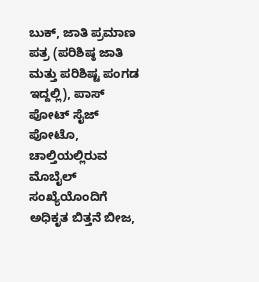ಬುಕ್, ಜಾತಿ ಪ್ರಮಾಣ ಪತ್ರ (ಪರಿಶಿಷ್ಠ ಜಾತಿ ಮತ್ತು ಪರಿಶಿಷ್ಟ ಪಂಗಡ ಇದ್ದಲ್ಲಿ), ಪಾಸ್ ಪೋಟ್ ಸೈಜ್ ಪೋಟೊ, ಚಾಲ್ತಿಯಲ್ಲಿರುವ ಮೊಬೈಲ್ ಸಂಖ್ಯೆಯೊಂದಿಗೆ ಅಧಿಕೃತ ಬಿತ್ತನೆ ಬೀಜ,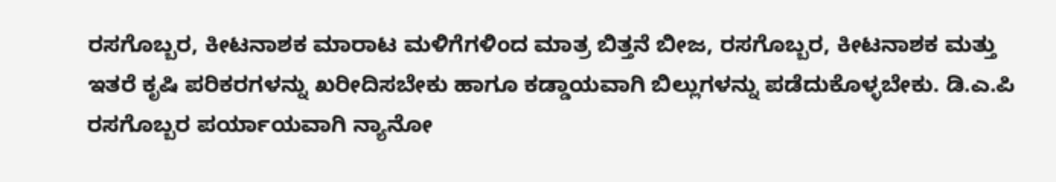ರಸಗೊಬ್ಬರ, ಕೀಟನಾಶಕ ಮಾರಾಟ ಮಳಿಗೆಗಳಿಂದ ಮಾತ್ರ ಬಿತ್ತನೆ ಬೀಜ, ರಸಗೊಬ್ಬರ, ಕೀಟನಾಶಕ ಮತ್ತು ಇತರೆ ಕೃಷಿ ಪರಿಕರಗಳನ್ನು ಖರೀದಿಸಬೇಕು ಹಾಗೂ ಕಡ್ಡಾಯವಾಗಿ ಬಿಲ್ಲುಗಳನ್ನು ಪಡೆದುಕೊಳ್ಳಬೇಕು. ಡಿ.ಎ.ಪಿ ರಸಗೊಬ್ಬರ ಪರ್ಯಾಯವಾಗಿ ನ್ಯಾನೋ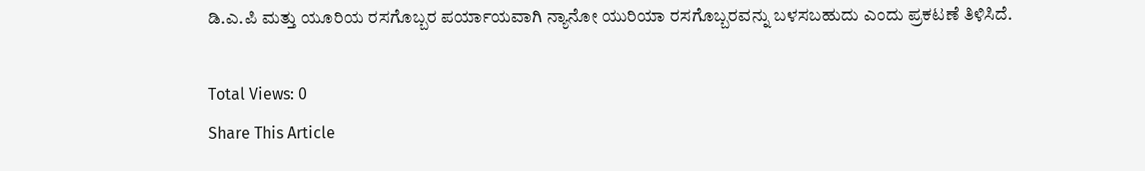ಡಿ.ಎ.ಪಿ ಮತ್ತು ಯೂರಿಯ ರಸಗೊಬ್ಬರ ಪರ್ಯಾಯವಾಗಿ ನ್ಯಾನೋ ಯುರಿಯಾ ರಸಗೊಬ್ಬರವನ್ನು ಬಳಸಬಹುದು ಎಂದು ಪ್ರಕಟಣೆ ತಿಳಿಸಿದೆ.

Total Views: 0
Share This Article